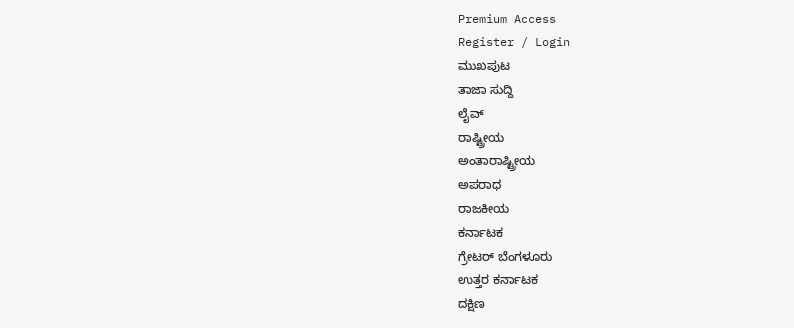Premium Access
Register / Login
ಮುಖಪುಟ
ತಾಜಾ ಸುದ್ದಿ
ಲೈವ್
ರಾಷ್ಟ್ರೀಯ
ಅಂತಾರಾಷ್ಟ್ರೀಯ
ಅಪರಾಧ
ರಾಜಕೀಯ
ಕರ್ನಾಟಕ
ಗ್ರೇಟರ್ ಬೆಂಗಳೂರು
ಉತ್ತರ ಕರ್ನಾಟಕ
ದಕ್ಷಿಣ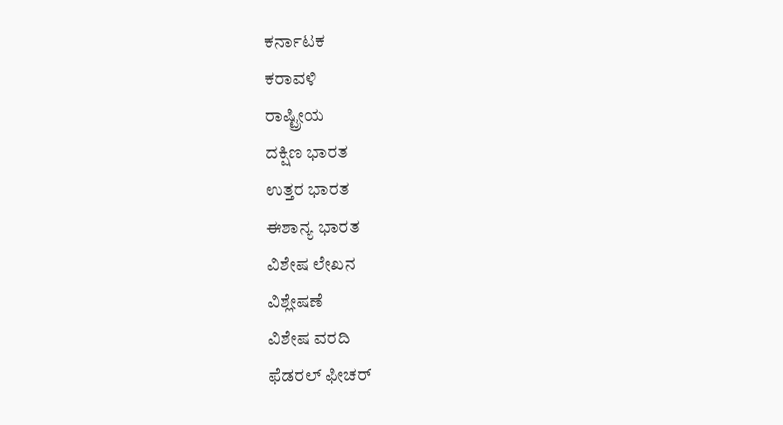ಕರ್ನಾಟಕ
ಕರಾವಳಿ
ರಾಷ್ಟ್ರೀಯ
ದಕ್ಷಿಣ ಭಾರತ
ಉತ್ತರ ಭಾರತ
ಈಶಾನ್ಯ ಭಾರತ
ವಿಶೇಷ ಲೇಖನ
ವಿಶ್ಲೇಷಣೆ
ವಿಶೇಷ ವರದಿ
ಫೆಡರಲ್ ಫೀಚರ್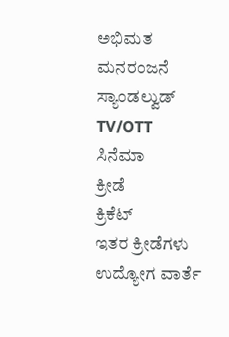ಅಭಿಮತ
ಮನರಂಜನೆ
ಸ್ಯಾಂಡಲ್ವುಡ್
TV/OTT
ಸಿನೆಮಾ
ಕ್ರೀಡೆ
ಕ್ರಿಕೆಟ್
ಇತರ ಕ್ರೀಡೆಗಳು
ಉದ್ಯೋಗ ವಾರ್ತೆ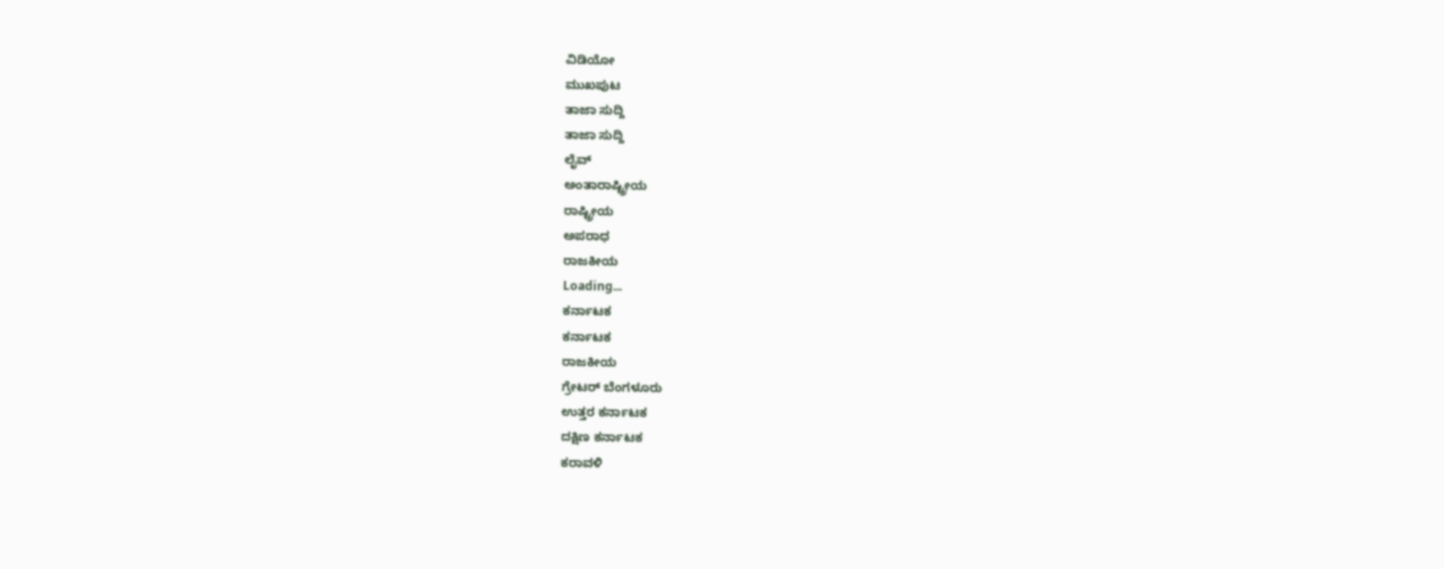ವಿಡಿಯೋ
ಮುಖಪುಟ
ತಾಜಾ ಸುದ್ದಿ
ತಾಜಾ ಸುದ್ದಿ
ಲೈವ್
ಅಂತಾರಾಷ್ಟ್ರೀಯ
ರಾಷ್ಟ್ರೀಯ
ಅಪರಾಧ
ರಾಜಕೀಯ
Loading...
ಕರ್ನಾಟಕ
ಕರ್ನಾಟಕ
ರಾಜಕೀಯ
ಗ್ರೇಟರ್ ಬೆಂಗಳೂರು
ಉತ್ತರ ಕರ್ನಾಟಕ
ದಕ್ಷಿಣ ಕರ್ನಾಟಕ
ಕರಾವಳಿ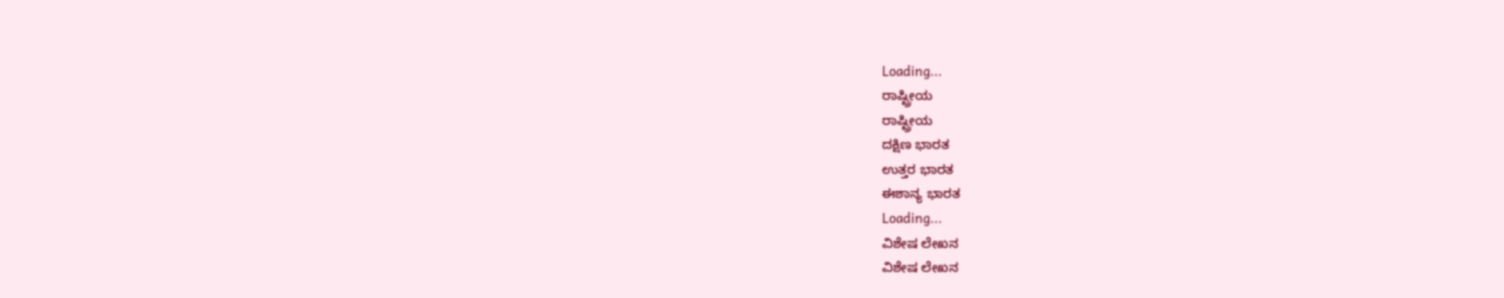Loading...
ರಾಷ್ಟ್ರೀಯ
ರಾಷ್ಟ್ರೀಯ
ದಕ್ಷಿಣ ಭಾರತ
ಉತ್ತರ ಭಾರತ
ಈಶಾನ್ಯ ಭಾರತ
Loading...
ವಿಶೇಷ ಲೇಖನ
ವಿಶೇಷ ಲೇಖನ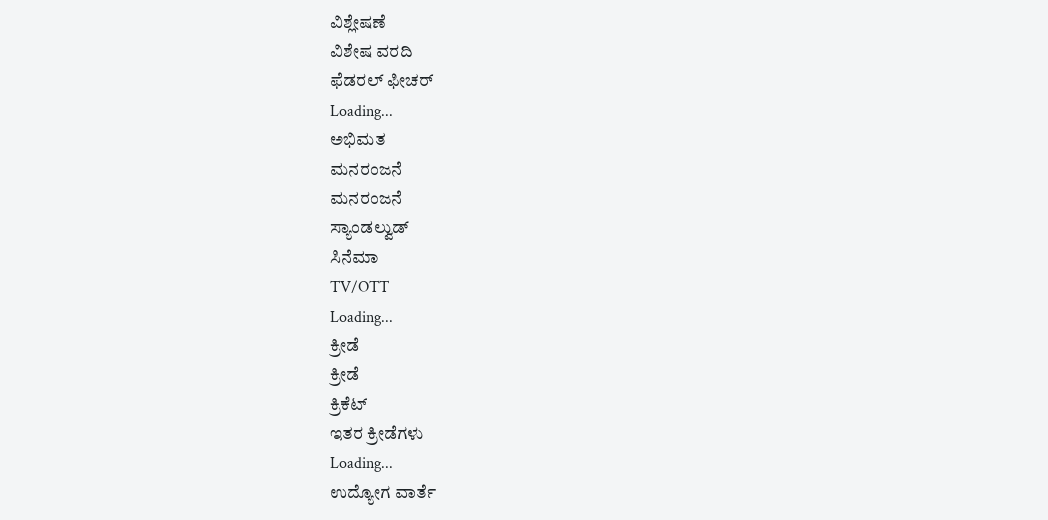ವಿಶ್ಲೇಷಣೆ
ವಿಶೇಷ ವರದಿ
ಫೆಡರಲ್ ಫೀಚರ್
Loading...
ಅಭಿಮತ
ಮನರಂಜನೆ
ಮನರಂಜನೆ
ಸ್ಯಾಂಡಲ್ವುಡ್
ಸಿನೆಮಾ
TV/OTT
Loading...
ಕ್ರೀಡೆ
ಕ್ರೀಡೆ
ಕ್ರಿಕೆಟ್
ಇತರ ಕ್ರೀಡೆಗಳು
Loading...
ಉದ್ಯೋಗ ವಾರ್ತೆ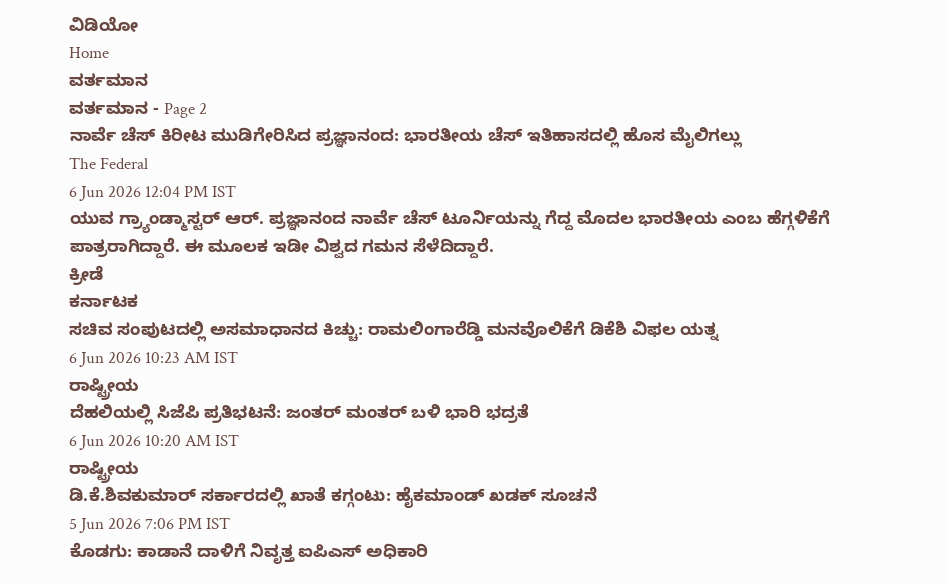ವಿಡಿಯೋ
Home
ವರ್ತಮಾನ
ವರ್ತಮಾನ - Page 2
ನಾರ್ವೆ ಚೆಸ್ ಕಿರೀಟ ಮುಡಿಗೇರಿಸಿದ ಪ್ರಜ್ಞಾನಂದ: ಭಾರತೀಯ ಚೆಸ್ ಇತಿಹಾಸದಲ್ಲಿ ಹೊಸ ಮೈಲಿಗಲ್ಲು
The Federal
6 Jun 2026 12:04 PM IST
ಯುವ ಗ್ರ್ಯಾಂಡ್ಮಾಸ್ಟರ್ ಆರ್. ಪ್ರಜ್ಞಾನಂದ ನಾರ್ವೆ ಚೆಸ್ ಟೂರ್ನಿಯನ್ನು ಗೆದ್ದ ಮೊದಲ ಭಾರತೀಯ ಎಂಬ ಹೆಗ್ಗಳಿಕೆಗೆ ಪಾತ್ರರಾಗಿದ್ದಾರೆ. ಈ ಮೂಲಕ ಇಡೀ ವಿಶ್ವದ ಗಮನ ಸೆಳೆದಿದ್ದಾರೆ.
ಕ್ರೀಡೆ
ಕರ್ನಾಟಕ
ಸಚಿವ ಸಂಪುಟದಲ್ಲಿ ಅಸಮಾಧಾನದ ಕಿಚ್ಚು: ರಾಮಲಿಂಗಾರೆಡ್ಡಿ ಮನವೊಲಿಕೆಗೆ ಡಿಕೆಶಿ ವಿಫಲ ಯತ್ನ
6 Jun 2026 10:23 AM IST
ರಾಷ್ಟ್ರೀಯ
ದೆಹಲಿಯಲ್ಲಿ ಸಿಜೆಪಿ ಪ್ರತಿಭಟನೆ: ಜಂತರ್ ಮಂತರ್ ಬಳಿ ಭಾರಿ ಭದ್ರತೆ
6 Jun 2026 10:20 AM IST
ರಾಷ್ಟ್ರೀಯ
ಡಿ.ಕೆ.ಶಿವಕುಮಾರ್ ಸರ್ಕಾರದಲ್ಲಿ ಖಾತೆ ಕಗ್ಗಂಟು: ಹೈಕಮಾಂಡ್ ಖಡಕ್ ಸೂಚನೆ
5 Jun 2026 7:06 PM IST
ಕೊಡಗು: ಕಾಡಾನೆ ದಾಳಿಗೆ ನಿವೃತ್ತ ಐಪಿಎಸ್ ಅಧಿಕಾರಿ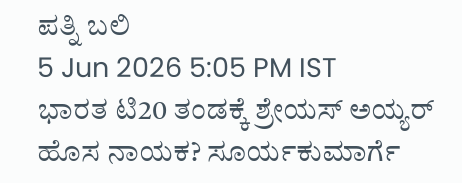ಪತ್ನಿ ಬಲಿ
5 Jun 2026 5:05 PM IST
ಭಾರತ ಟಿ20 ತಂಡಕ್ಕೆ ಶ್ರೇಯಸ್ ಅಯ್ಯರ್ ಹೊಸ ನಾಯಕ? ಸೂರ್ಯಕುಮಾರ್ಗೆ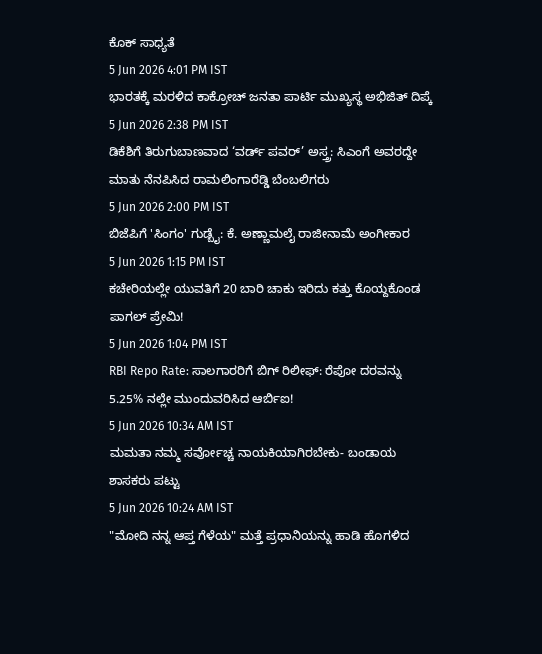ಕೊಕ್ ಸಾಧ್ಯತೆ
5 Jun 2026 4:01 PM IST
ಭಾರತಕ್ಕೆ ಮರಳಿದ ಕಾಕ್ರೋಚ್ ಜನತಾ ಪಾರ್ಟಿ ಮುಖ್ಯಸ್ಥ ಅಭಿಜಿತ್ ದಿಪ್ಕೆ
5 Jun 2026 2:38 PM IST
ಡಿಕೆಶಿಗೆ ತಿರುಗುಬಾಣವಾದ ‘ವರ್ಡ್ ಪವರ್’ ಅಸ್ತ್ರ: ಸಿಎಂಗೆ ಅವರದ್ದೇ ಮಾತು ನೆನಪಿಸಿದ ರಾಮಲಿಂಗಾರೆಡ್ಡಿ ಬೆಂಬಲಿಗರು
5 Jun 2026 2:00 PM IST
ಬಿಜೆಪಿಗೆ 'ಸಿಂಗಂ' ಗುಡ್ಬೈ: ಕೆ. ಅಣ್ಣಾಮಲೈ ರಾಜೀನಾಮೆ ಅಂಗೀಕಾರ
5 Jun 2026 1:15 PM IST
ಕಚೇರಿಯಲ್ಲೇ ಯುವತಿಗೆ 20 ಬಾರಿ ಚಾಕು ಇರಿದು ಕತ್ತು ಕೊಯ್ದಕೊಂಡ ಪಾಗಲ್ ಪ್ರೇಮಿ!
5 Jun 2026 1:04 PM IST
RBI Repo Rate: ಸಾಲಗಾರರಿಗೆ ಬಿಗ್ ರಿಲೀಫ್: ರೆಪೋ ದರವನ್ನು 5.25% ನಲ್ಲೇ ಮುಂದುವರಿಸಿದ ಆರ್ಬಿಐ!
5 Jun 2026 10:34 AM IST
ಮಮತಾ ನಮ್ಮ ಸರ್ವೋಚ್ಚ ನಾಯಕಿಯಾಗಿರಬೇಕು- ಬಂಡಾಯ ಶಾಸಕರು ಪಟ್ಟು
5 Jun 2026 10:24 AM IST
"ಮೋದಿ ನನ್ನ ಆಪ್ತ ಗೆಳೆಯ" ಮತ್ತೆ ಪ್ರಧಾನಿಯನ್ನು ಹಾಡಿ ಹೊಗಳಿದ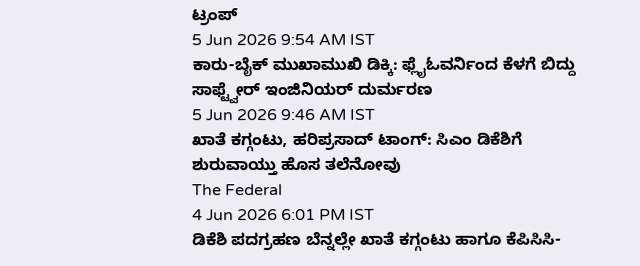ಟ್ರಂಪ್
5 Jun 2026 9:54 AM IST
ಕಾರು-ಬೈಕ್ ಮುಖಾಮುಖಿ ಡಿಕ್ಕಿ: ಫ್ಲೈಓವರ್ನಿಂದ ಕೆಳಗೆ ಬಿದ್ದು ಸಾಫ್ಟ್ವೇರ್ ಇಂಜಿನಿಯರ್ ದುರ್ಮರಣ
5 Jun 2026 9:46 AM IST
ಖಾತೆ ಕಗ್ಗಂಟು, ಹರಿಪ್ರಸಾದ್ ಟಾಂಗ್: ಸಿಎಂ ಡಿಕೆಶಿಗೆ ಶುರುವಾಯ್ತು ಹೊಸ ತಲೆನೋವು
The Federal
4 Jun 2026 6:01 PM IST
ಡಿಕೆಶಿ ಪದಗ್ರಹಣ ಬೆನ್ನಲ್ಲೇ ಖಾತೆ ಕಗ್ಗಂಟು ಹಾಗೂ ಕೆಪಿಸಿಸಿ-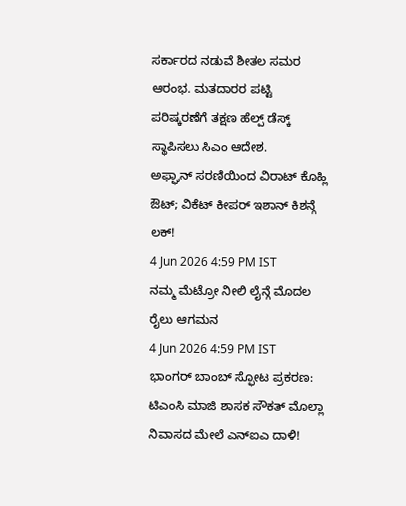ಸರ್ಕಾರದ ನಡುವೆ ಶೀತಲ ಸಮರ ಆರಂಭ. ಮತದಾರರ ಪಟ್ಟಿ ಪರಿಷ್ಕರಣೆಗೆ ತಕ್ಷಣ ಹೆಲ್ಪ್ ಡೆಸ್ಕ್ ಸ್ಥಾಪಿಸಲು ಸಿಎಂ ಆದೇಶ.
ಅಫ್ಘಾನ್ ಸರಣಿಯಿಂದ ವಿರಾಟ್ ಕೊಹ್ಲಿ ಔಟ್; ವಿಕೆಟ್ ಕೀಪರ್ ಇಶಾನ್ ಕಿಶನ್ಗೆ ಲಕ್!
4 Jun 2026 4:59 PM IST
ನಮ್ಮ ಮೆಟ್ರೋ ನೀಲಿ ಲೈನ್ಗೆ ಮೊದಲ ರೈಲು ಆಗಮನ
4 Jun 2026 4:59 PM IST
ಭಾಂಗರ್ ಬಾಂಬ್ ಸ್ಫೋಟ ಪ್ರಕರಣ: ಟಿಎಂಸಿ ಮಾಜಿ ಶಾಸಕ ಸೌಕತ್ ಮೊಲ್ಲಾ ನಿವಾಸದ ಮೇಲೆ ಎನ್ಐಎ ದಾಳಿ!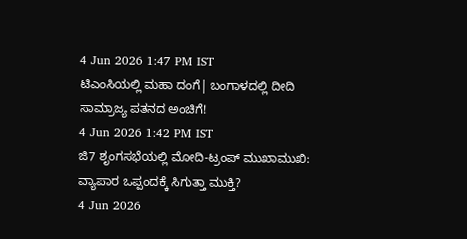4 Jun 2026 1:47 PM IST
ಟಿಎಂಸಿಯಲ್ಲಿ ಮಹಾ ದಂಗೆ| ಬಂಗಾಳದಲ್ಲಿ ದೀದಿ ಸಾಮ್ರಾಜ್ಯ ಪತನದ ಅಂಚಿಗೆ!
4 Jun 2026 1:42 PM IST
ಜಿ7 ಶೃಂಗಸಭೆಯಲ್ಲಿ ಮೋದಿ-ಟ್ರಂಪ್ ಮುಖಾಮುಖಿ: ವ್ಯಾಪಾರ ಒಪ್ಪಂದಕ್ಕೆ ಸಿಗುತ್ತಾ ಮುಕ್ತಿ?
4 Jun 2026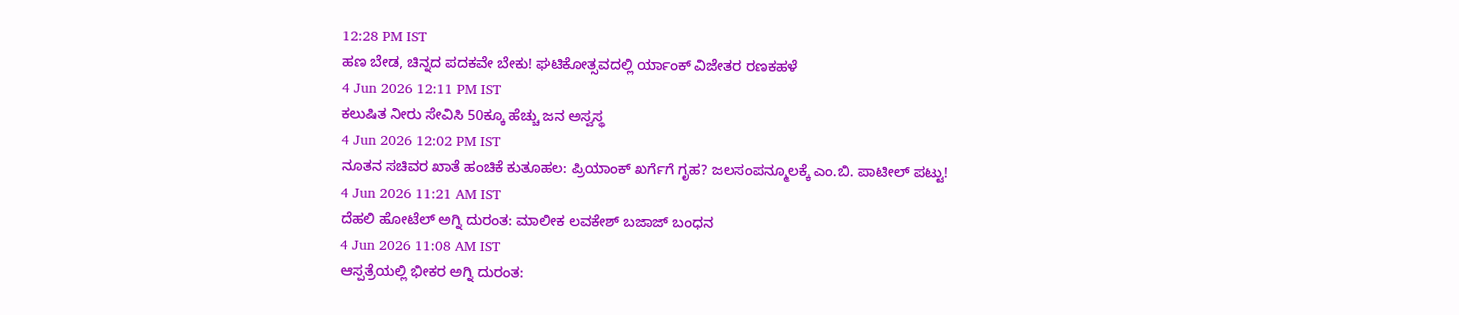12:28 PM IST
ಹಣ ಬೇಡ, ಚಿನ್ನದ ಪದಕವೇ ಬೇಕು! ಘಟಿಕೋತ್ಸವದಲ್ಲಿ ರ್ಯಾಂಕ್ ವಿಜೇತರ ರಣಕಹಳೆ
4 Jun 2026 12:11 PM IST
ಕಲುಷಿತ ನೀರು ಸೇವಿಸಿ 50ಕ್ಕೂ ಹೆಚ್ಚು ಜನ ಅಸ್ವಸ್ಥ
4 Jun 2026 12:02 PM IST
ನೂತನ ಸಚಿವರ ಖಾತೆ ಹಂಚಿಕೆ ಕುತೂಹಲ: ಪ್ರಿಯಾಂಕ್ ಖರ್ಗೆಗೆ ಗೃಹ? ಜಲಸಂಪನ್ಮೂಲಕ್ಕೆ ಎಂ.ಬಿ. ಪಾಟೀಲ್ ಪಟ್ಟು!
4 Jun 2026 11:21 AM IST
ದೆಹಲಿ ಹೋಟೆಲ್ ಅಗ್ನಿ ದುರಂತ: ಮಾಲೀಕ ಲವಕೇಶ್ ಬಜಾಜ್ ಬಂಧನ
4 Jun 2026 11:08 AM IST
ಆಸ್ಪತ್ರೆಯಲ್ಲಿ ಭೀಕರ ಅಗ್ನಿ ದುರಂತ: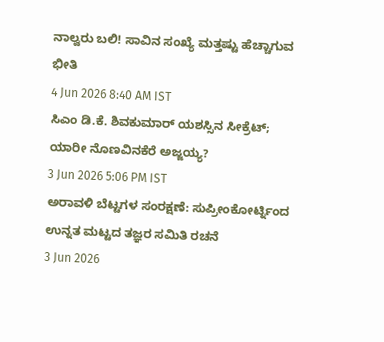ನಾಲ್ವರು ಬಲಿ! ಸಾವಿನ ಸಂಖ್ಯೆ ಮತ್ತಷ್ಟು ಹೆಚ್ಚಾಗುವ ಭೀತಿ
4 Jun 2026 8:40 AM IST
ಸಿಎಂ ಡಿ.ಕೆ. ಶಿವಕುಮಾರ್ ಯಶಸ್ಸಿನ ಸೀಕ್ರೆಟ್; ಯಾರೀ ನೊಣವಿನಕೆರೆ ಅಜ್ಜಯ್ಯ?
3 Jun 2026 5:06 PM IST
ಅರಾವಳಿ ಬೆಟ್ಟಗಳ ಸಂರಕ್ಷಣೆ: ಸುಪ್ರೀಂಕೋರ್ಟ್ನಿಂದ ಉನ್ನತ ಮಟ್ಟದ ತಜ್ಞರ ಸಮಿತಿ ರಚನೆ
3 Jun 2026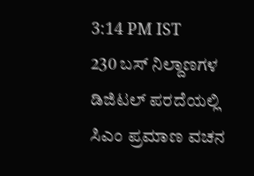3:14 PM IST
230 ಬಸ್ ನಿಲ್ದಾಣಗಳ ಡಿಜಿಟಲ್ ಪರದೆಯಲ್ಲಿ ಸಿಎಂ ಪ್ರಮಾಣ ವಚನ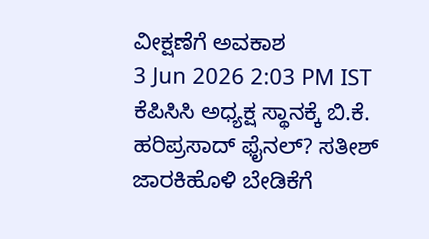ವೀಕ್ಷಣೆಗೆ ಅವಕಾಶ
3 Jun 2026 2:03 PM IST
ಕೆಪಿಸಿಸಿ ಅಧ್ಯಕ್ಷ ಸ್ಥಾನಕ್ಕೆ ಬಿ.ಕೆ. ಹರಿಪ್ರಸಾದ್ ಫೈನಲ್? ಸತೀಶ್ ಜಾರಕಿಹೊಳಿ ಬೇಡಿಕೆಗೆ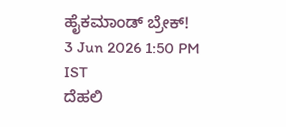ಹೈಕಮಾಂಡ್ ಬ್ರೇಕ್!
3 Jun 2026 1:50 PM IST
ದೆಹಲಿ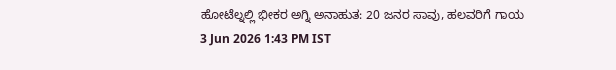ಹೋಟೆಲ್ನಲ್ಲಿ ಭೀಕರ ಅಗ್ನಿ ಅನಾಹುತ: 20 ಜನರ ಸಾವು, ಹಲವರಿಗೆ ಗಾಯ
3 Jun 2026 1:43 PM IST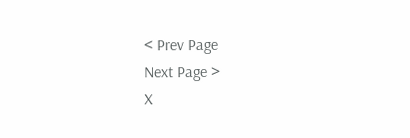< Prev Page
Next Page >
X